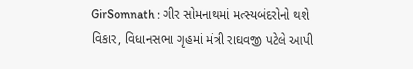GirSomnath : ગીર સોમનાથમાં મત્સ્યબંદરોનો થશે વિકાર, વિધાનસભા ગૃહમાં મંત્રી રાઘવજી પટેલે આપી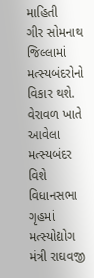માહિતી
ગીર સોમનાથ જિલ્લામાં મત્સ્યબંદરોનો વિકાર થશે. વેરાવળ ખાતે આવેલા મત્સ્યબંદર વિશે વિધાનસભા ગૃહમાં મત્સ્યોદ્યોગ મંત્રી રાઘવજી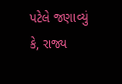પટેલે જણાવ્યું કે, રાજ્ય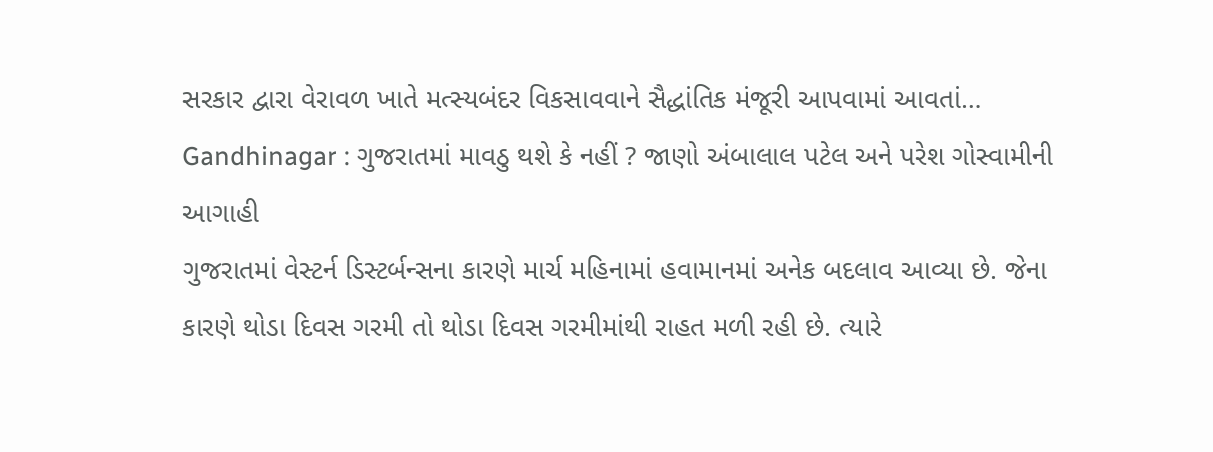સરકાર દ્વારા વેરાવળ ખાતે મત્સ્યબંદર વિકસાવવાને સૈદ્ધાંતિક મંજૂરી આપવામાં આવતાં…
Gandhinagar : ગુજરાતમાં માવઠુ થશે કે નહીં ? જાણો અંબાલાલ પટેલ અને પરેશ ગોસ્વામીની આગાહી
ગુજરાતમાં વેસ્ટર્ન ડિસ્ટર્બન્સના કારણે માર્ચ મહિનામાં હવામાનમાં અનેક બદલાવ આવ્યા છે. જેના કારણે થોડા દિવસ ગરમી તો થોડા દિવસ ગરમીમાંથી રાહત મળી રહી છે. ત્યારે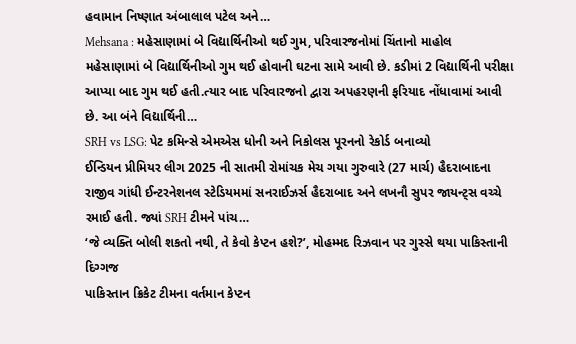હવામાન નિષ્ણાત અંબાલાલ પટેલ અને…
Mehsana : મહેસાણામાં બે વિદ્યાર્થિનીઓ થઈ ગુમ, પરિવારજનોમાં ચિંતાનો માહોલ
મહેસાણામાં બે વિદ્યાર્થિનીઓ ગુમ થઈ હોવાની ઘટના સામે આવી છે. કડીમાં 2 વિદ્યાર્થિની પરીક્ષા આપ્યા બાદ ગુમ થઈ હતી.ત્યાર બાદ પરિવારજનો દ્વારા અપહરણની ફરિયાદ નોંધાવામાં આવી છે. આ બંને વિદ્યાર્થિની…
SRH vs LSG: પેટ કમિન્સે એમએસ ધોની અને નિકોલસ પૂરનનો રેકોર્ડ બનાવ્યો
ઈન્ડિયન પ્રીમિયર લીગ 2025 ની સાતમી રોમાંચક મેચ ગયા ગુરુવારે (27 માર્ચ) હૈદરાબાદના રાજીવ ગાંધી ઈન્ટરનેશનલ સ્ટેડિયમમાં સનરાઈઝર્સ હૈદરાબાદ અને લખનૌ સુપર જાયન્ટ્સ વચ્ચે રમાઈ હતી. જ્યાં SRH ટીમને પાંચ…
‘જે વ્યક્તિ બોલી શકતો નથી, તે કેવો કેપ્ટન હશે?’, મોહમ્મદ રિઝવાન પર ગુસ્સે થયા પાકિસ્તાની દિગ્ગજ
પાકિસ્તાન ક્રિકેટ ટીમના વર્તમાન કેપ્ટન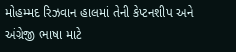મોહમ્મદ રિઝવાન હાલમાં તેની કેપ્ટનશીપ અને અંગ્રેજી ભાષા માટે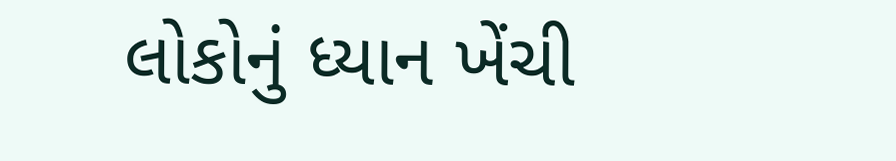લોકોનું ધ્યાન ખેંચી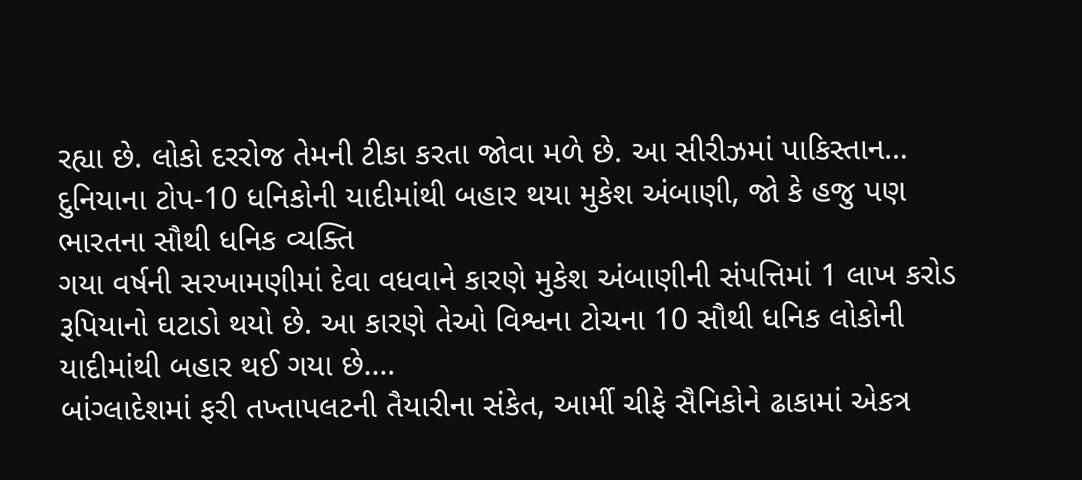રહ્યા છે. લોકો દરરોજ તેમની ટીકા કરતા જોવા મળે છે. આ સીરીઝમાં પાકિસ્તાન…
દુનિયાના ટોપ-10 ધનિકોની યાદીમાંથી બહાર થયા મુકેશ અંબાણી, જો કે હજુ પણ ભારતના સૌથી ધનિક વ્યક્તિ
ગયા વર્ષની સરખામણીમાં દેવા વધવાને કારણે મુકેશ અંબાણીની સંપત્તિમાં 1 લાખ કરોડ રૂપિયાનો ઘટાડો થયો છે. આ કારણે તેઓ વિશ્વના ટોચના 10 સૌથી ધનિક લોકોની યાદીમાંથી બહાર થઈ ગયા છે.…
બાંગ્લાદેશમાં ફરી તખ્તાપલટની તૈયારીના સંકેત, આર્મી ચીફે સૈનિકોને ઢાકામાં એકત્ર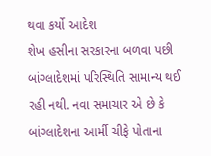થવા કર્યો આદેશ
શેખ હસીના સરકારના બળવા પછી બાંગ્લાદેશમાં પરિસ્થિતિ સામાન્ય થઈ રહી નથી. નવા સમાચાર એ છે કે બાંગ્લાદેશના આર્મી ચીફે પોતાના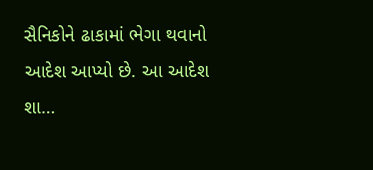સૈનિકોને ઢાકામાં ભેગા થવાનો આદેશ આપ્યો છે. આ આદેશ શા…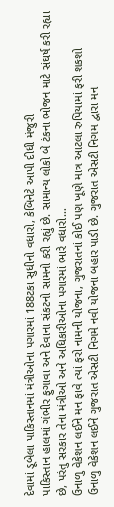દેવામાં ડૂબેલા પાકિસ્તાનમાં મંત્રીઓના પગારમાં 188ટકા સુધીનો વધારો, કેબિનેટે આપી દીધી મંજુરી
પાકિસ્તાન હાલમાં ગંભીર ફુગાવા અને દેવાના સંકટનો સામનો કરી રહ્યું છે. સામાન્ય લોકો બે ટંકના ભોજન માટે સંઘર્ષ કરી રહ્યા છે, પરંતુ સરકાર તેના મંત્રીઓ અને અધિકારીઓના પગારમાં ભારે વધારો…
ઉનાળુ વેકેશન લઈને મન ફાવે ત્યાં ફરો નામની યોજના, ગુજરાતનાં કોઈ પણ ખૂણે માત્ર આટલા રુપિયામાં ફરી શકશો
ઉનાળુ વેકેશન લઈને ગુજરાત એસટી નિગમે નવી યોજના બહાર પાડી છે. ગુજરાત એસટી નિગમ દ્વારા મન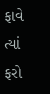ફાવે ત્યાં ફરો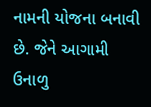નામની યોજના બનાવી છે. જેને આગામી ઉનાળુ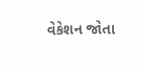વેકેશન જોતા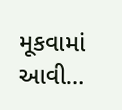મૂકવામાં આવી…